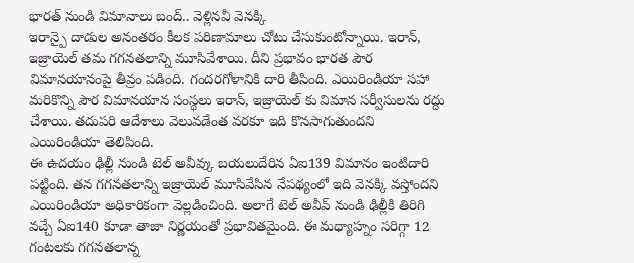భారత్ నుండి విమానాలు బంద్.. వెళ్లినవీ వెనక్కి
ఇరాన్పై దాడుల అనంతరం కీలక పరిణామాలు చోటు చేసుకుంటోన్నాయి. ఇరాన్, ఇజ్రాయెల్ తమ గగనతలాన్ని మూసివేశాయి. దీని ప్రభావం భారత పౌర విమానయానంపై తీవ్రం పడింది. గందరగోళానికి దారి తీసింది. ఎయిరిండియా సహా మరికొన్ని పౌర విమానయాన సంస్థలు ఇరాన్, ఇజ్రాయెల్ కు విమాన సర్వీసులను రద్దు చేశాయి. తదుపరి ఆదేశాలు వెలువడేంత వరకూ ఇది కొనసాగుతుందని ఎయిరిండియా తెలిపింది.
ఈ ఉదయం ఢిల్లీ నుండి టెల్ అవీవ్కు బయలుదేరిన ఏఐ139 విమానం ఇంటిదారి పట్టింది. తన గగనతలాన్ని ఇజ్రాయెల్ మూసివేసిన నేపథ్యంలో ఇది వెనక్కి వస్తోందని ఎయిరిండియా అధికారికంగా వెల్లడించింది. అలాగే టెల్ అవీవ్ నుండి ఢిల్లీకి తిరిగి వచ్చే ఏఐ140 కూడా తాజా నిర్ణయంతో ప్రభావితమైంది. ఈ మధ్యాహ్నం సరిగ్గా 12 గంటలకు గగనతలాన్న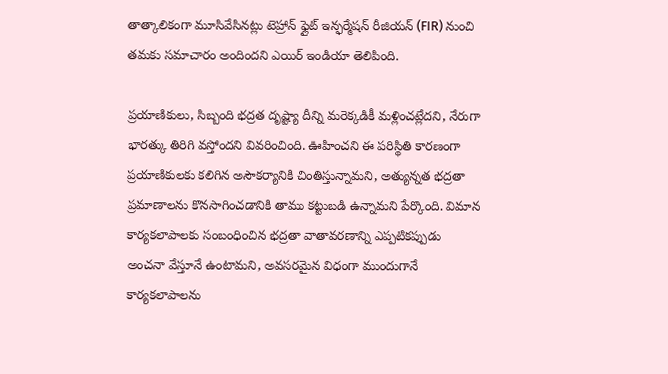తాత్కాలికంగా మూసివేసినట్లు టెహ్రాన్ ఫ్లైట్ ఇన్ఫర్మేషన్ రీజియన్ (FIR) నుంచి తమకు సమాచారం అందిందని ఎయిర్ ఇండియా తెలిపింది.

ప్రయాణికులు, సిబ్బంది భద్రత దృష్ట్యా దీన్ని మరెక్కడికీ మళ్లించట్లేదని, నేరుగా భారత్కు తిరిగి వస్తోందని వివరించింది. ఊహించని ఈ పరిస్థితి కారణంగా ప్రయాణికులకు కలిగిన అసౌకర్యానికి చింతిస్తున్నామని, అత్యున్నత భద్రతా ప్రమాణాలను కొనసాగించడానికి తాము కట్టుబడి ఉన్నామని పేర్కొంది. విమాన కార్యకలాపాలకు సంబంధించిన భద్రతా వాతావరణాన్ని ఎప్పటికప్పుడు అంచనా వేస్తూనే ఉంటామని, అవసరమైన విధంగా ముందుగానే కార్యకలాపాలను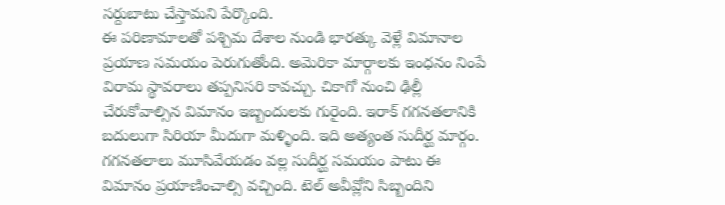సర్దుబాటు చేస్తామని పేర్కొంది.
ఈ పరిణామాలతో పశ్చిమ దేశాల నుండి భారత్కు వెళ్లే విమానాల ప్రయాణ సమయం పెరుగుతోంది. అమెరికా మార్గాలకు ఇంధనం నింపే విరామ స్థావరాలు తప్పనిసరి కావచ్చు. చికాగో నుంచి ఢిల్లీ చేరుకోవాల్సిన విమానం ఇబ్బందులకు గురైంది. ఇరాక్ గగనతలానికి బదులుగా సిరియా మీదుగా మళ్ళింది. ఇది అత్యంత సుదీర్ఘ మార్గం. గగనతలాలు మూసివేయడం వల్ల సుదీర్ఘ సమయం పాటు ఈ విమానం ప్రయాణించాల్సి వచ్చింది. టెల్ అవీవ్లోని సిబ్బందిని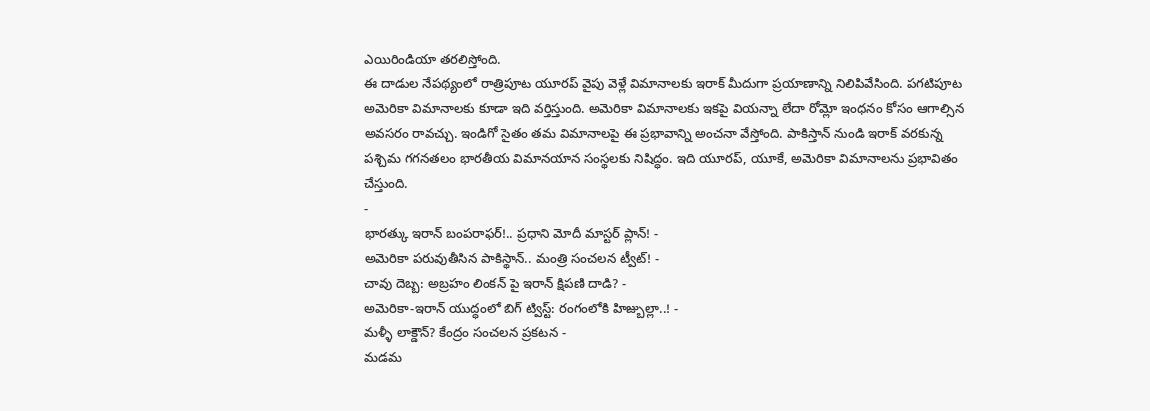ఎయిరిండియా తరలిస్తోంది.
ఈ దాడుల నేపథ్యంలో రాత్రిపూట యూరప్ వైపు వెళ్లే విమానాలకు ఇరాక్ మీదుగా ప్రయాణాన్ని నిలిపివేసింది. పగటిపూట అమెరికా విమానాలకు కూడా ఇది వర్తిస్తుంది. అమెరికా విమానాలకు ఇకపై వియన్నా లేదా రోమ్లో ఇంధనం కోసం ఆగాల్సిన అవసరం రావచ్చు. ఇండిగో సైతం తమ విమానాలపై ఈ ప్రభావాన్ని అంచనా వేస్తోంది. పాకిస్తాన్ నుండి ఇరాక్ వరకున్న పశ్చిమ గగనతలం భారతీయ విమానయాన సంస్థలకు నిషిద్ధం. ఇది యూరప్, యూకే, అమెరికా విమానాలను ప్రభావితం చేస్తుంది.
-
భారత్కు ఇరాన్ బంపరాఫర్!.. ప్రధాని మోదీ మాస్టర్ ప్లాన్! -
అమెరికా పరువుతీసిన పాకిస్థాన్.. మంత్రి సంచలన ట్వీట్! -
చావు దెబ్బ: అబ్రహం లింకన్ పై ఇరాన్ క్షిపణి దాడి? -
అమెరికా-ఇరాన్ యుద్ధంలో బిగ్ ట్విస్ట్: రంగంలోకి హిజ్బుల్లా..! -
మళ్ళీ లాక్డౌన్? కేంద్రం సంచలన ప్రకటన -
మడమ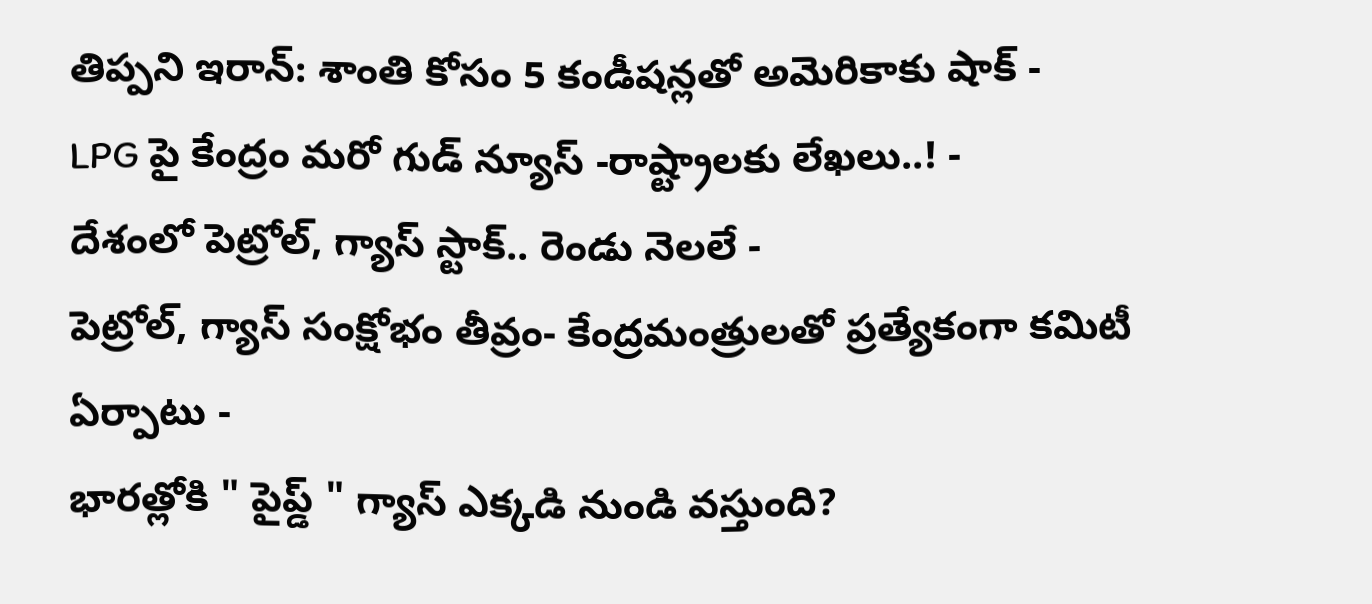తిప్పని ఇరాన్: శాంతి కోసం 5 కండీషన్లతో అమెరికాకు షాక్ -
LPG పై కేంద్రం మరో గుడ్ న్యూస్ -రాష్ట్రాలకు లేఖలు..! -
దేశంలో పెట్రోల్, గ్యాస్ స్టాక్.. రెండు నెలలే -
పెట్రోల్, గ్యాస్ సంక్షోభం తీవ్రం- కేంద్రమంత్రులతో ప్రత్యేకంగా కమిటీ ఏర్పాటు -
భారత్లోకి " పైప్డ్ " గ్యాస్ ఎక్కడి నుండి వస్తుంది?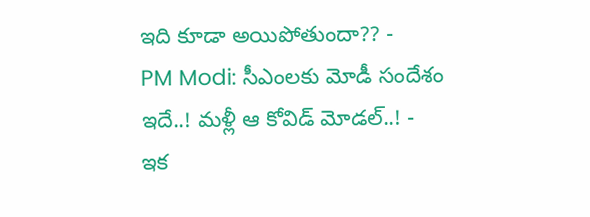ఇది కూడా అయిపోతుందా?? -
PM Modi: సీఎంలకు మోడీ సందేశం ఇదే..! మళ్లీ ఆ కోవిడ్ మోడల్..! -
ఇక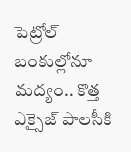పెట్రోల్ బంకుల్లోనూ మద్యం.. కొత్త ఎక్సైజ్ పాలసీకి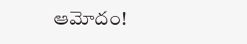ఆమోదం!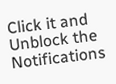Click it and Unblock the Notifications